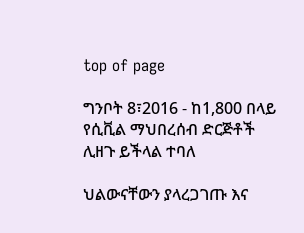top of page

ግንቦት 8፣2016 - ከ1,800 በላይ የሲቪል ማህበረሰብ ድርጅቶች ሊዘጉ ይችላል ተባለ

ህልውናቸውን ያላረጋገጡ እና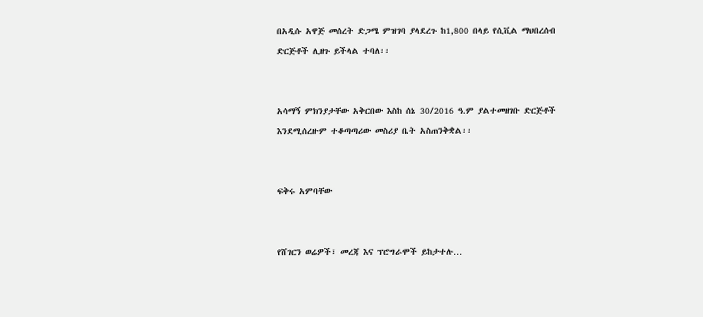በአዲሱ አዋጅ መሰረት ድጋሜ ምዝገባ ያላደረጉ ከ1,800 በላይ የሲቪል ማህበረሰብ ድርጅቶች ሊዘጉ ይችላል ተባለ፡፡


አሳማኝ ምክንያታቸው አቅርበው እስከ ሰኔ 30/2016 ዓ.ም ያልተመዘገቡ ድርጅቶች እንደሚሰረዙም ተቆጣጣሪው መስሪያ ቤት አስጠንቅቋል፡፡


ፍቅሩ አምባቸው


የሸገርን ወሬዎች፣ መረጃ እና ፕሮግራሞች ይከታተሉ…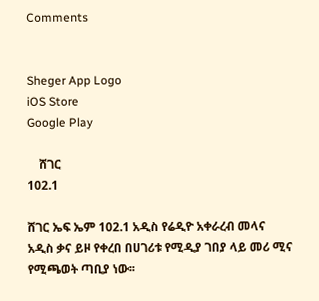Comments


Sheger App Logo
iOS Store
Google Play

    ሸገር
102.1

ሸገር ኤፍ ኤም 102.1 አዲስ የሬዲዮ አቀራረብ መላና አዲስ ቃና ይዞ የቀረበ በሀገሪቱ የሚዲያ ገበያ ላይ መሪ ሚና የሚጫወት ጣቢያ ነው፡፡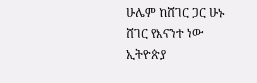ሁሌም ከሸገር ጋር ሁኑ
ሸገር የእናንተ ነው
ኢትዮጵያ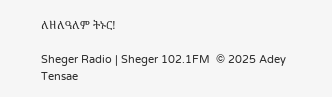ለዘለዓለም ትኑር!

Sheger Radio | Sheger 102.1FM  © 2025 Adey Tensae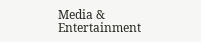Media & Entertainment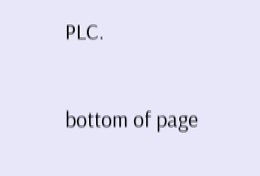PLC.

bottom of page